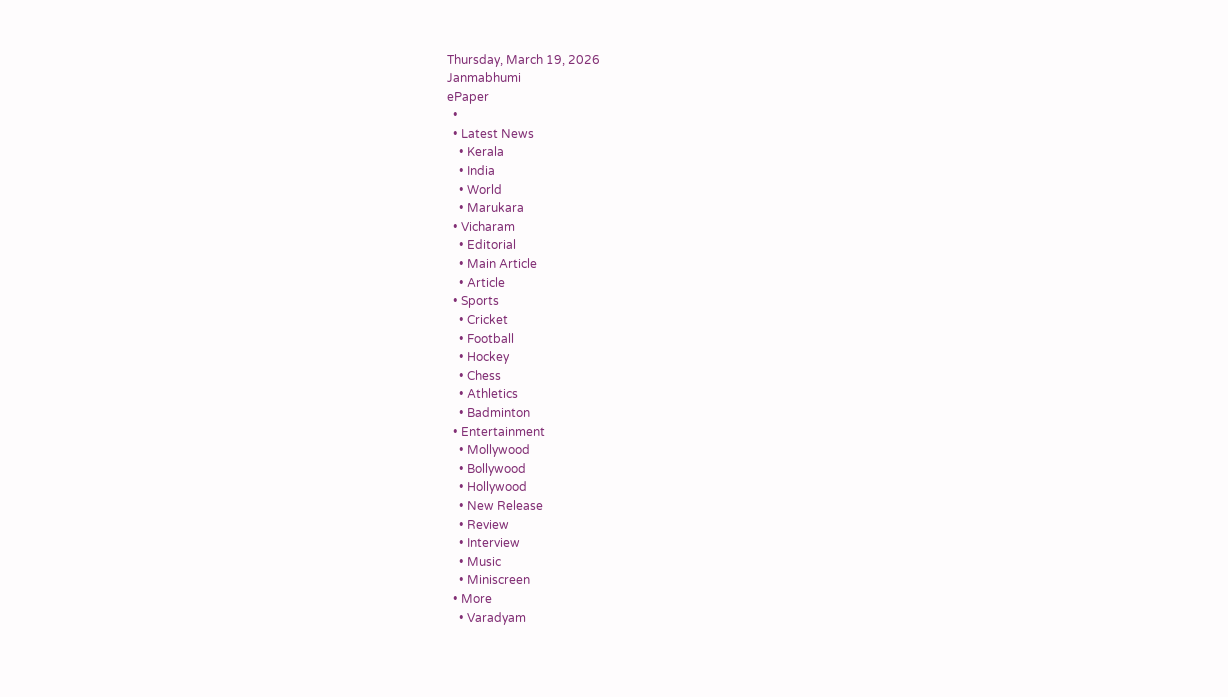Thursday, March 19, 2026
Janmabhumi
ePaper
  •
  • Latest News
    • Kerala
    • India
    • World
    • Marukara
  • Vicharam
    • Editorial
    • Main Article
    • Article
  • Sports
    • Cricket
    • Football
    • Hockey
    • Chess
    • Athletics
    • Badminton
  • Entertainment
    • Mollywood
    • Bollywood
    • Hollywood
    • New Release
    • Review
    • Interview
    • Music
    • Miniscreen
  • More
    • Varadyam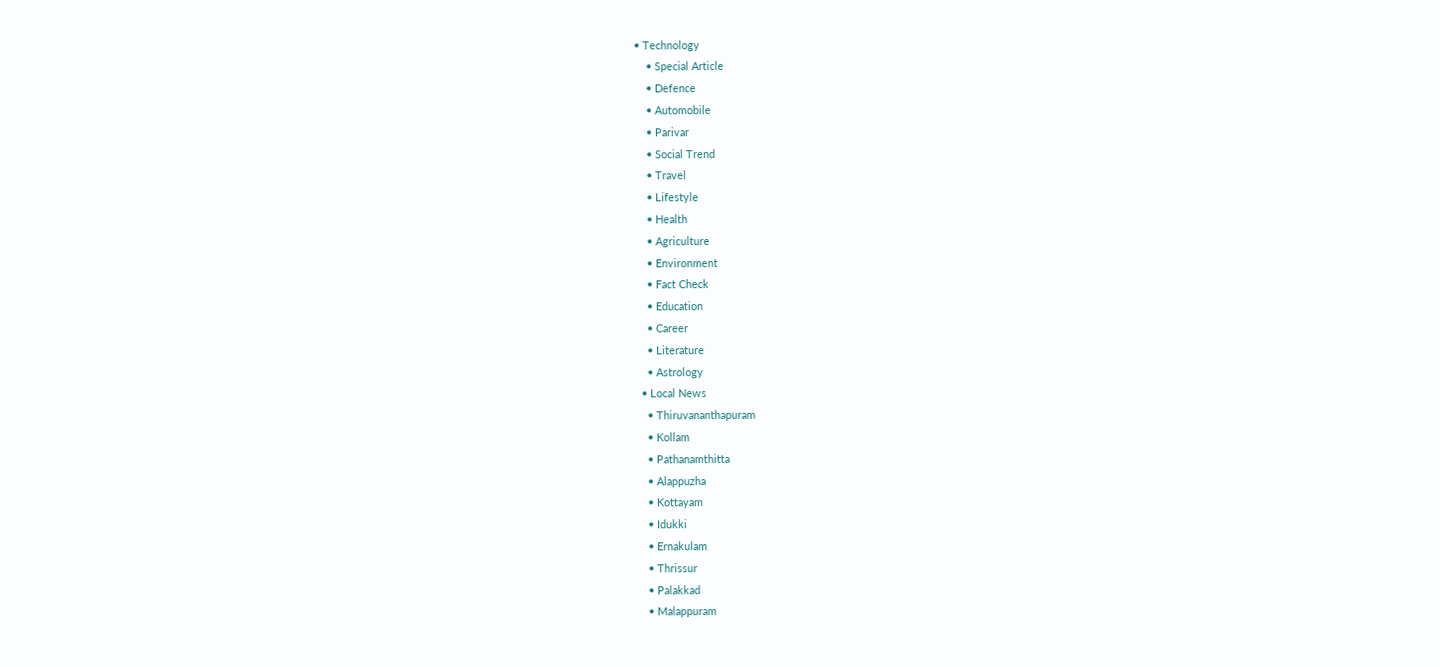• Technology
    • Special Article
    • Defence
    • Automobile
    • Parivar
    • Social Trend
    • Travel
    • Lifestyle
    • Health
    • Agriculture
    • Environment
    • Fact Check
    • Education
    • Career
    • Literature
    • Astrology
  • Local News
    • Thiruvananthapuram
    • Kollam
    • Pathanamthitta
    • Alappuzha
    • Kottayam
    • Idukki
    • Ernakulam
    • Thrissur
    • Palakkad
    • Malappuram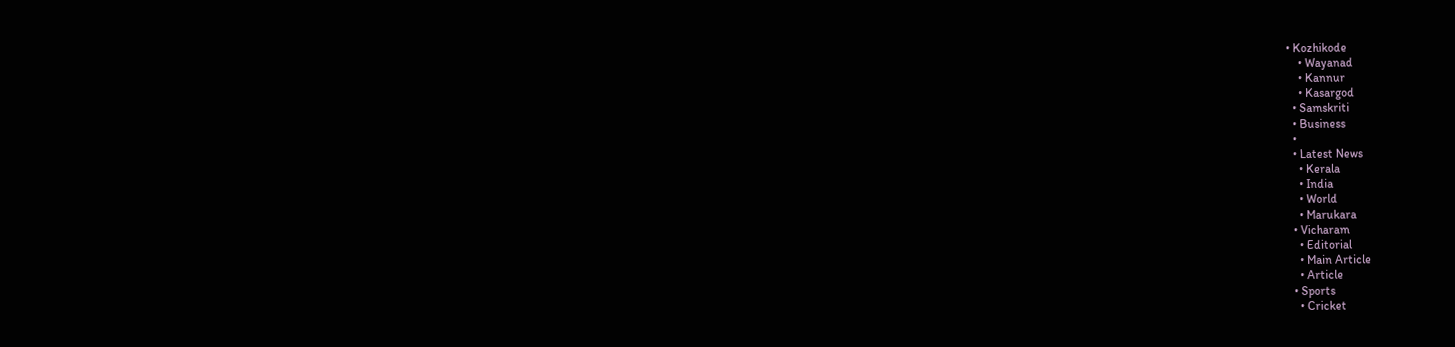• Kozhikode
    • Wayanad
    • Kannur
    • Kasargod
  • Samskriti
  • Business
  •
  • Latest News
    • Kerala
    • India
    • World
    • Marukara
  • Vicharam
    • Editorial
    • Main Article
    • Article
  • Sports
    • Cricket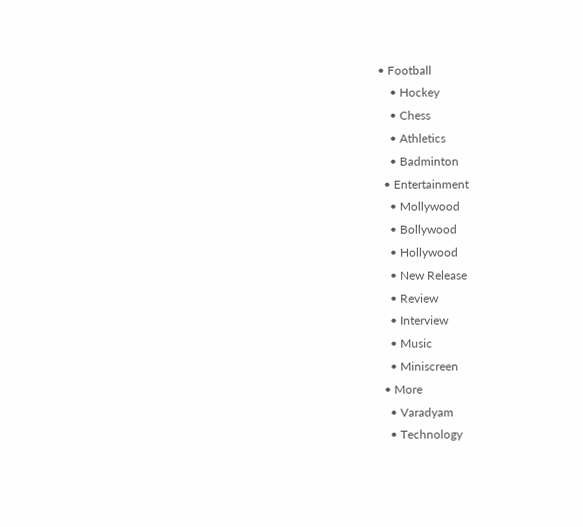• Football
    • Hockey
    • Chess
    • Athletics
    • Badminton
  • Entertainment
    • Mollywood
    • Bollywood
    • Hollywood
    • New Release
    • Review
    • Interview
    • Music
    • Miniscreen
  • More
    • Varadyam
    • Technology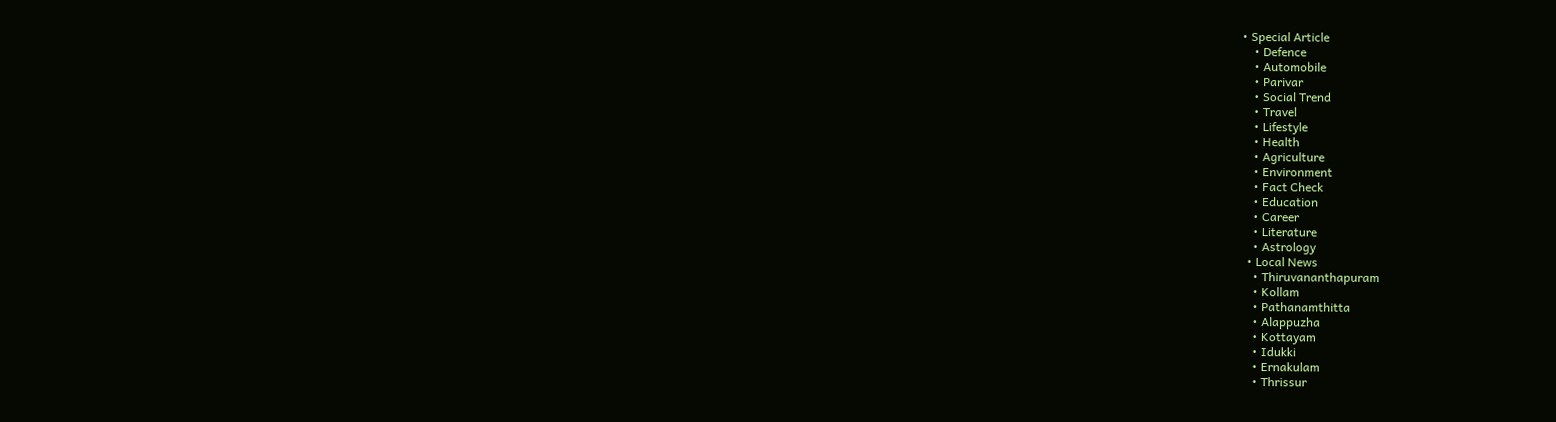• Special Article
    • Defence
    • Automobile
    • Parivar
    • Social Trend
    • Travel
    • Lifestyle
    • Health
    • Agriculture
    • Environment
    • Fact Check
    • Education
    • Career
    • Literature
    • Astrology
  • Local News
    • Thiruvananthapuram
    • Kollam
    • Pathanamthitta
    • Alappuzha
    • Kottayam
    • Idukki
    • Ernakulam
    • Thrissur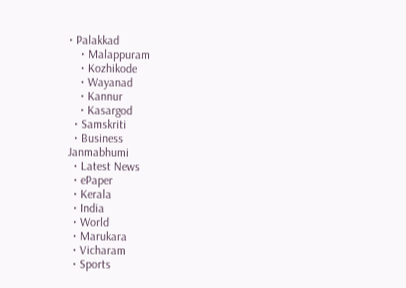• Palakkad
    • Malappuram
    • Kozhikode
    • Wayanad
    • Kannur
    • Kasargod
  • Samskriti
  • Business
Janmabhumi
  • Latest News
  • ePaper
  • Kerala
  • India
  • World
  • Marukara
  • Vicharam
  • Sports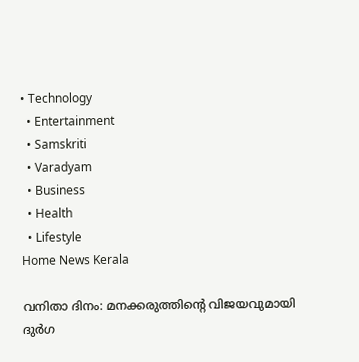• Technology
  • Entertainment
  • Samskriti
  • Varadyam
  • Business
  • Health
  • Lifestyle
Home News Kerala

വനിതാ ദിനം: മനക്കരുത്തിന്റെ വിജയവുമായി ദുര്‍ഗ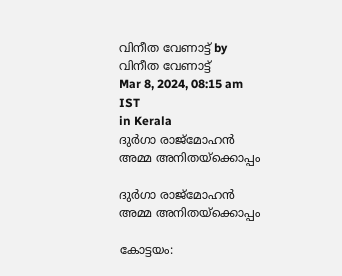വിനീത വേണാട്ട് by വിനീത വേണാട്ട്
Mar 8, 2024, 08:15 am IST
in Kerala
ദുര്‍ഗാ രാജ്‌മോഹന്‍ അമ്മ അനിതയ്‌ക്കൊപ്പം

ദുര്‍ഗാ രാജ്‌മോഹന്‍ അമ്മ അനിതയ്‌ക്കൊപ്പം

കോട്ടയം: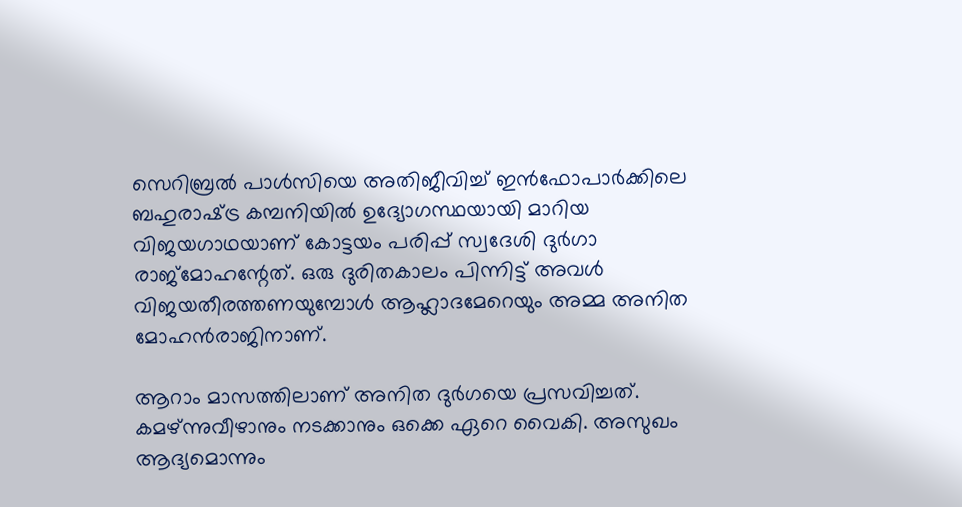സെറിബ്രല്‍ പാള്‍സിയെ അതിജീവിച്ച് ഇന്‍ഫോപാര്‍ക്കിലെ ബഹുരാഷ്‌ട്ര കമ്പനിയില്‍ ഉദ്യോഗസ്ഥയായി മാറിയ വിജയഗാഥയാണ് കോട്ടയം പരിപ്പ് സ്വദേശി ദുര്‍ഗാ രാജ്‌മോഹന്റേത്. ഒരു ദുരിതകാലം പിന്നിട്ട് അവള്‍ വിജയതീരത്തണയുമ്പോള്‍ ആഹ്ലാദമേറെയും അമ്മ അനിത മോഹന്‍രാജിനാണ്.

ആറാം മാസത്തിലാണ് അനിത ദുര്‍ഗയെ പ്രസവിച്ചത്. കമഴ്ന്നുവീഴാനും നടക്കാനും ഒക്കെ ഏറെ വൈകി. അസുഖം ആദ്യമൊന്നും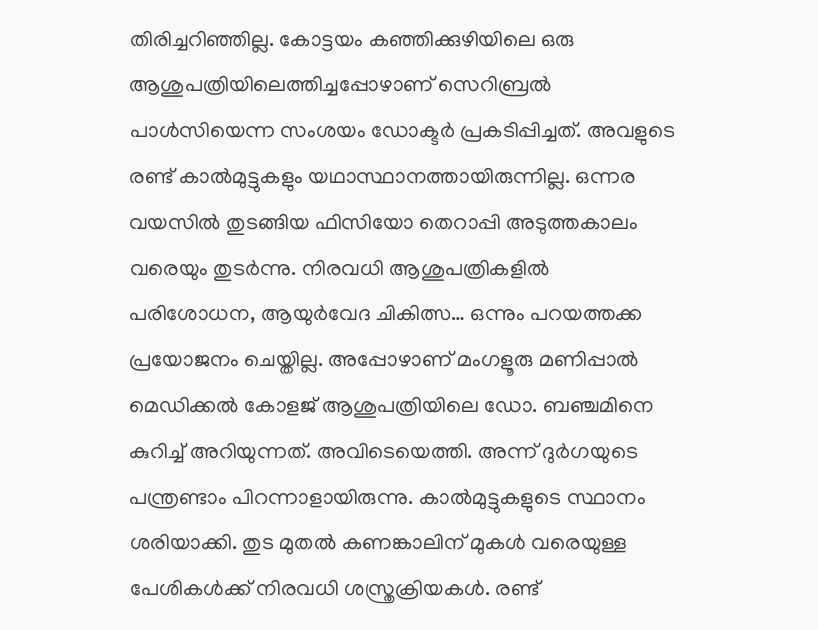തിരിച്ചറിഞ്ഞില്ല. കോട്ടയം കഞ്ഞിക്കുഴിയിലെ ഒരു ആശുപത്രിയിലെത്തിച്ചപ്പോഴാണ് സെറിബ്രല്‍ പാള്‍സിയെന്ന സംശയം ഡോക്ടര്‍ പ്രകടിപ്പിച്ചത്. അവളുടെ രണ്ട് കാല്‍മുട്ടുകളും യഥാസ്ഥാനത്തായിരുന്നില്ല. ഒന്നര വയസില്‍ തുടങ്ങിയ ഫിസിയോ തെറാപ്പി അടുത്തകാലം വരെയും തുടര്‍ന്നു. നിരവധി ആശുപത്രികളില്‍ പരിശോധന, ആയുര്‍വേദ ചികിത്സ… ഒന്നും പറയത്തക്ക പ്രയോജനം ചെയ്തില്ല. അപ്പോഴാണ് മംഗളൂരു മണിപ്പാല്‍ മെഡിക്കല്‍ കോളജ് ആശുപത്രിയിലെ ഡോ. ബഞ്ചമിനെ കുറിച്ച് അറിയുന്നത്. അവിടെയെത്തി. അന്ന് ദുര്‍ഗയുടെ പന്ത്രണ്ടാം പിറന്നാളായിരുന്നു. കാല്‍മുട്ടുകളുടെ സ്ഥാനം ശരിയാക്കി. തുട മുതല്‍ കണങ്കാലിന് മുകള്‍ വരെയുള്ള പേശികള്‍ക്ക് നിരവധി ശസ്ത്രക്രിയകള്‍. രണ്ട്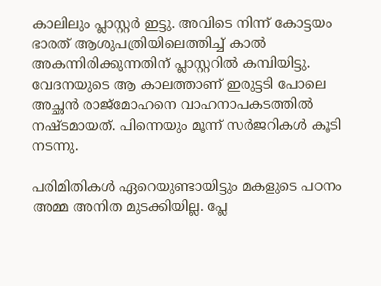കാലിലും പ്ലാസ്റ്റര്‍ ഇട്ടു. അവിടെ നിന്ന് കോട്ടയം ഭാരത് ആശുപത്രിയിലെത്തിച്ച് കാല്‍ അകന്നിരിക്കുന്നതിന് പ്ലാസ്റ്ററില്‍ കമ്പിയിട്ടു. വേദനയുടെ ആ കാലത്താണ് ഇരുട്ടടി പോലെ അച്ഛന്‍ രാജ്‌മോഹനെ വാഹനാപകടത്തില്‍ നഷ്ടമായത്. പിന്നെയും മൂന്ന് സര്‍ജറികള്‍ കൂടി നടന്നു.

പരിമിതികള്‍ ഏറെയുണ്ടായിട്ടും മകളുടെ പഠനം അമ്മ അനിത മുടക്കിയില്ല. പ്ലേ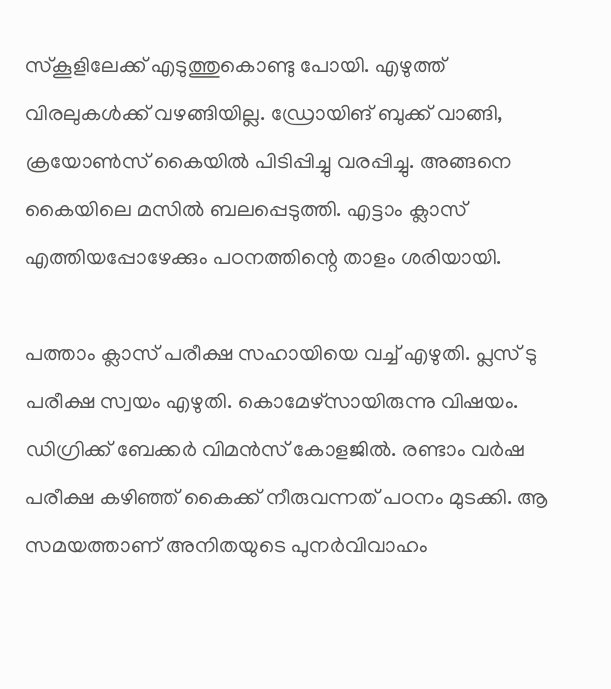സ്‌കൂളിലേക്ക് എടുത്തുകൊണ്ടു പോയി. എഴുത്ത് വിരലുകള്‍ക്ക് വഴങ്ങിയില്ല. ഡ്രോയിങ് ബുക്ക് വാങ്ങി, ക്രയോണ്‍സ് കൈയില്‍ പിടിപ്പിച്ചു വരപ്പിച്ചു. അങ്ങനെ കൈയിലെ മസില്‍ ബലപ്പെടുത്തി. എട്ടാം ക്ലാസ് എത്തിയപ്പോഴേക്കും പഠനത്തിന്റെ താളം ശരിയായി.

പത്താം ക്ലാസ് പരീക്ഷ സഹായിയെ വച്ച് എഴുതി. പ്ലസ് ടു പരീക്ഷ സ്വയം എഴുതി. കൊമേഴ്‌സായിരുന്നു വിഷയം. ഡിഗ്രിക്ക് ബേക്കര്‍ വിമന്‍സ് കോളജില്‍. രണ്ടാം വര്‍ഷ പരീക്ഷ കഴിഞ്ഞ് കൈക്ക് നീരുവന്നത് പഠനം മുടക്കി. ആ സമയത്താണ് അനിതയുടെ പുനര്‍വിവാഹം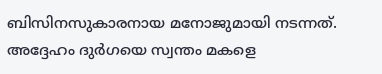ബിസിനസുകാരനായ മനോജുമായി നടന്നത്. അദ്ദേഹം ദുര്‍ഗയെ സ്വന്തം മകളെ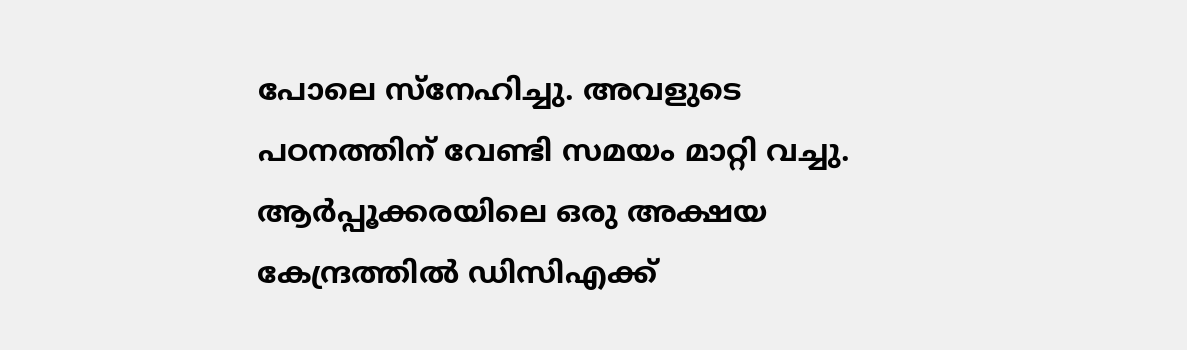പോലെ സ്‌നേഹിച്ചു. അവളുടെ പഠനത്തിന് വേണ്ടി സമയം മാറ്റി വച്ചു. ആര്‍പ്പൂക്കരയിലെ ഒരു അക്ഷയ കേന്ദ്രത്തില്‍ ഡിസിഎക്ക്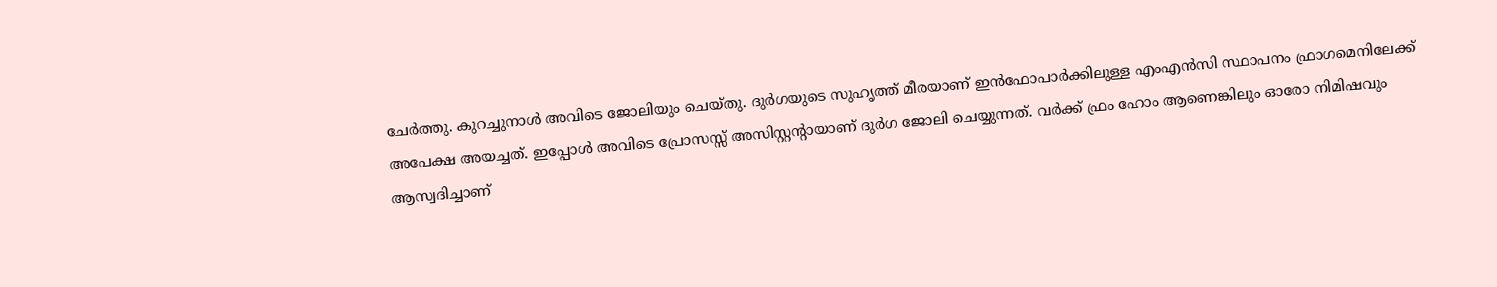ചേര്‍ത്തു. കുറച്ചുനാള്‍ അവിടെ ജോലിയും ചെയ്തു. ദുര്‍ഗയുടെ സുഹൃത്ത് മീരയാണ് ഇന്‍ഫോപാര്‍ക്കിലുള്ള എംഎന്‍സി സ്ഥാപനം ഫ്രാഗമെനിലേക്ക് അപേക്ഷ അയച്ചത്. ഇപ്പോള്‍ അവിടെ പ്രോസസ്സ് അസിസ്റ്റന്റായാണ് ദുര്‍ഗ ജോലി ചെയ്യുന്നത്. വര്‍ക്ക് ഫ്രം ഹോം ആണെങ്കിലും ഓരോ നിമിഷവും ആസ്വദിച്ചാണ്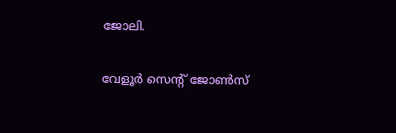ജോലി.

വേളൂര്‍ സെന്റ് ജോണ്‍സ്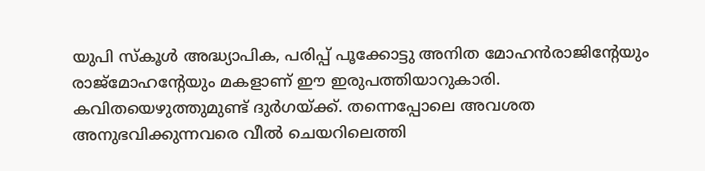യുപി സ്‌കൂള്‍ അദ്ധ്യാപിക, പരിപ്പ് പൂക്കോട്ടു അനിത മോഹന്‍രാജിന്റേയും രാജ്‌മോഹന്റേയും മകളാണ് ഈ ഇരുപത്തിയാറുകാരി. കവിതയെഴുത്തുമുണ്ട് ദുര്‍ഗയ്‌ക്ക്. തന്നെപ്പോലെ അവശത അനുഭവിക്കുന്നവരെ വീല്‍ ചെയറിലെത്തി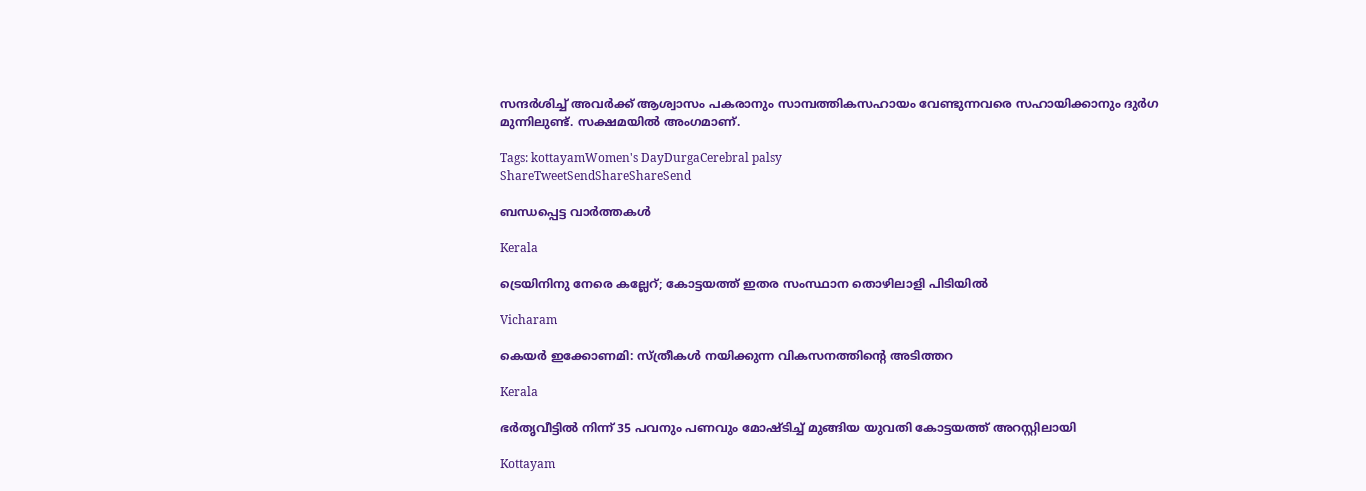സന്ദര്‍ശിച്ച് അവര്‍ക്ക് ആശ്വാസം പകരാനും സാമ്പത്തികസഹായം വേണ്ടുന്നവരെ സഹായിക്കാനും ദുര്‍ഗ മുന്നിലുണ്ട്. സക്ഷമയില്‍ അംഗമാണ്.

Tags: kottayamWomen's DayDurgaCerebral palsy
ShareTweetSendShareShareSend

ബന്ധപ്പെട്ട വാര്‍ത്തകള്‍

Kerala

ട്രെയിനിനു നേരെ കല്ലേറ്; കോട്ടയത്ത് ഇതര സംസ്ഥാന തൊഴിലാളി പിടിയില്‍

Vicharam

കെയര്‍ ഇക്കോണമി: സ്ത്രീകള്‍ നയിക്കുന്ന വികസനത്തിന്റെ അടിത്തറ

Kerala

ഭര്‍തൃവീട്ടില്‍ നിന്ന് 35 പവനും പണവും മോഷ്ടിച്ച് മുങ്ങിയ യുവതി കോട്ടയത്ത് അറസ്റ്റിലായി

Kottayam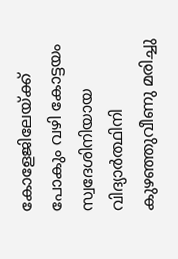കോളേജിലേയ്‌ക്ക് പോകും വഴി കോട്ടയം സ്വദേശിനിയായ വിദ്യാര്‍ത്ഥിനി കുഴഞ്ഞുവീണു മരിച്ചു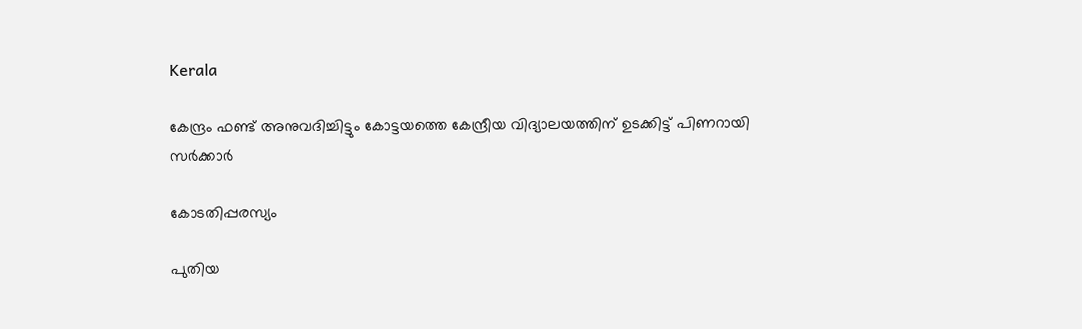Kerala

കേന്ദ്രം ഫണ്ട് അനുവദിച്ചിട്ടും കോട്ടയത്തെ കേന്ദ്രീയ വിദ്യാലയത്തിന് ഉടക്കിട്ട് പിണറായി സര്‍ക്കാര്‍

കോടതിപ്പരസ്യം

പുതിയ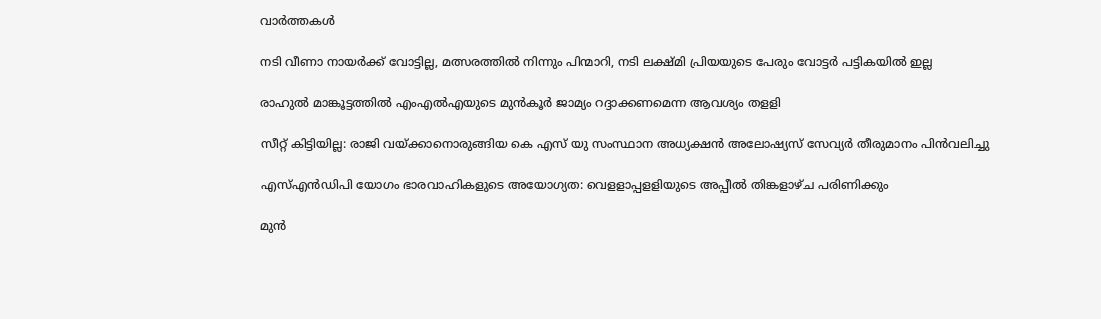വാര്‍ത്തകള്‍

നടി വീണാ നായര്‍ക്ക് വോട്ടില്ല, മത്സരത്തില്‍ നിന്നും പിന്മാറി, നടി ലക്ഷ്മി പ്രിയയുടെ പേരും വോട്ടര്‍ പട്ടികയില്‍ ഇല്ല

രാഹുല്‍ മാങ്കൂട്ടത്തില്‍ എംഎല്‍എയുടെ മുന്‍കൂര്‍ ജാമ്യം റദ്ദാക്കണമെന്ന ആവശ്യം തളളി

സീറ്റ് കിട്ടിയില്ല: രാജി വയ്‌ക്കാനൊരുങ്ങിയ കെ എസ് യു സംസ്ഥാന അധ്യക്ഷന്‍ അലോഷ്യസ് സേവ്യര്‍ തീരുമാനം പിന്‍വലിച്ചു

എസ്എന്‍ഡിപി യോഗം ഭാരവാഹികളുടെ അയോഗ്യത: വെളളാപ്പളളിയുടെ അപ്പീല്‍ തിങ്കളാഴ്ച പരിണിക്കും

മുന്‍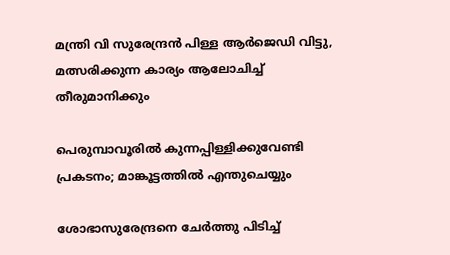മന്ത്രി വി സുരേന്ദ്രന്‍ പിള്ള ആര്‍ജെഡി വിട്ടു, മത്സരിക്കുന്ന കാര്യം ആലോചിച്ച് തീരുമാനിക്കും

പെരുമ്പാവൂരിൽ കുന്നപ്പിള്ളിക്കുവേണ്ടി പ്രകടനം; മാങ്കൂട്ടത്തിൽ എന്തുചെയ്യും

ശോഭാസുരേന്ദ്രനെ ചേര്‍ത്തു പിടിച്ച്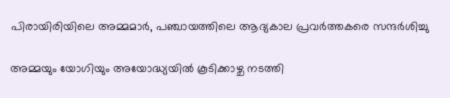പിരായിരിയിലെ അമ്മമാര്‍, പഞ്ചായത്തിലെ ആദ്യകാല പ്രവര്‍ത്തകരെ സന്ദര്‍ശിച്ചു

അമ്മയും യോഗിയും അയോദ്ധ്യയിൽ കൂടിക്കാഴ്ച നടത്തി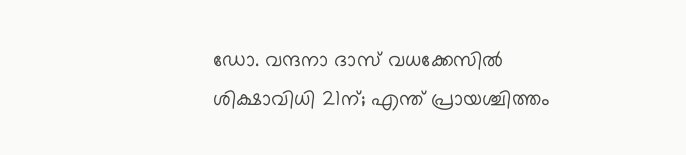ഡോ. വന്ദനാ ദാസ് വധക്കേസിൽ ശിക്ഷാവിധി 21ന്; എന്ത് പ്രായശ്ചിത്തം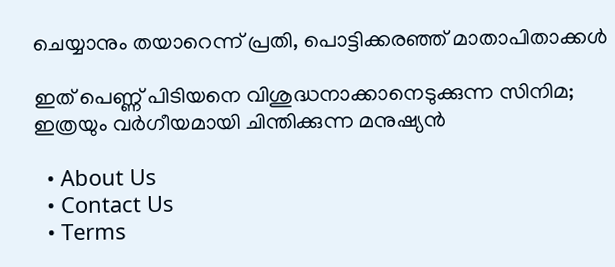ചെയ്യാനും തയാറെന്ന് പ്രതി, പൊട്ടിക്കരഞ്ഞ് മാതാപിതാക്കൾ

ഇത് പെണ്ണ് പിടിയനെ വിശുദ്ധനാക്കാനെടുക്കുന്ന സിനിമ; ഇത്രയും വർഗീയമായി ചിന്തിക്കുന്ന മനുഷ്യൻ

  • About Us
  • Contact Us
  • Terms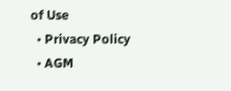of Use
  • Privacy Policy
  • AGM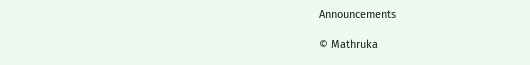Announcements

© Mathruka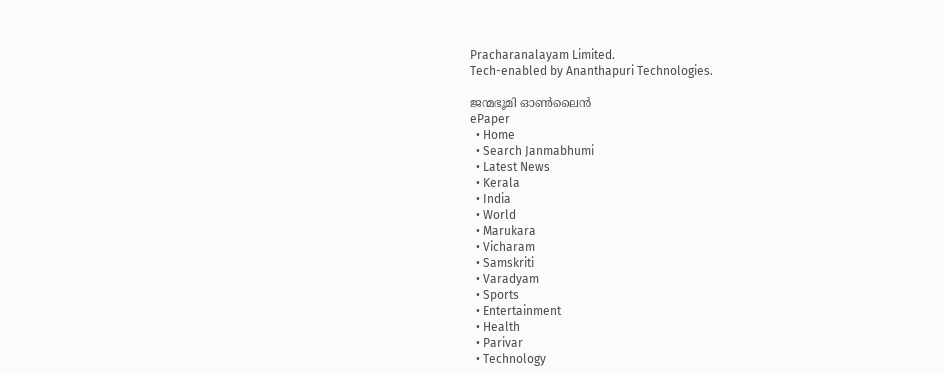Pracharanalayam Limited.
Tech-enabled by Ananthapuri Technologies.

ജന്മഭൂമി ഓണ്‍ലൈന്‍
ePaper
  • Home
  • Search Janmabhumi
  • Latest News
  • Kerala
  • India
  • World
  • Marukara
  • Vicharam
  • Samskriti
  • Varadyam
  • Sports
  • Entertainment
  • Health
  • Parivar
  • Technology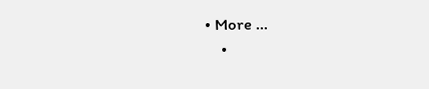• More …
    •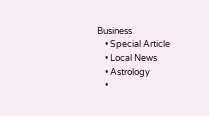Business
    • Special Article
    • Local News
    • Astrology
    •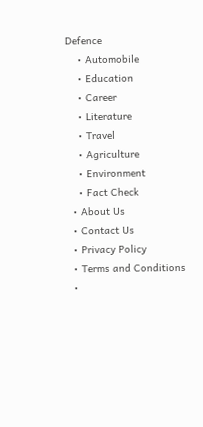Defence
    • Automobile
    • Education
    • Career
    • Literature
    • Travel
    • Agriculture
    • Environment
    • Fact Check
  • About Us
  • Contact Us
  • Privacy Policy
  • Terms and Conditions
  •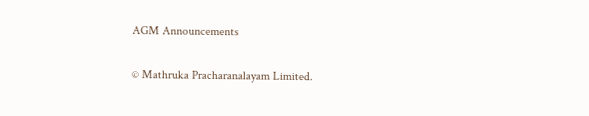AGM Announcements

© Mathruka Pracharanalayam Limited.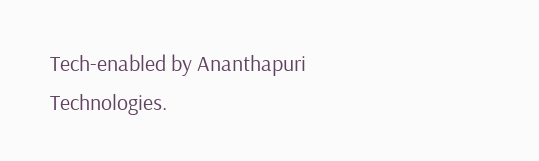Tech-enabled by Ananthapuri Technologies.